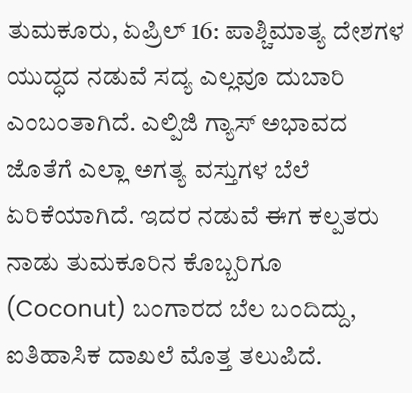ತುಮಕೂರು, ಏಪ್ರಿಲ್ 16: ಪಾಶ್ಚಿಮಾತ್ಯ ದೇಶಗಳ ಯುದ್ಧದ ನಡುವೆ ಸದ್ಯ ಎಲ್ಲವೂ ದುಬಾರಿ ಎಂಬಂತಾಗಿದೆ. ಎಲ್ಪಿಜಿ ಗ್ಯಾಸ್ ಅಭಾವದ ಜೊತೆಗೆ ಎಲ್ಲಾ ಅಗತ್ಯ ವಸ್ತುಗಳ ಬೆಲೆ ಏರಿಕೆಯಾಗಿದೆ. ಇದರ ನಡುವೆ ಈಗ ಕಲ್ಪತರು ನಾಡು ತುಮಕೂರಿನ ಕೊಬ್ಬರಿಗೂ (Coconut) ಬಂಗಾರದ ಬೆಲ ಬಂದಿದ್ದು, ಐತಿಹಾಸಿಕ ದಾಖಲೆ ಮೊತ್ತ ತಲುಪಿದೆ.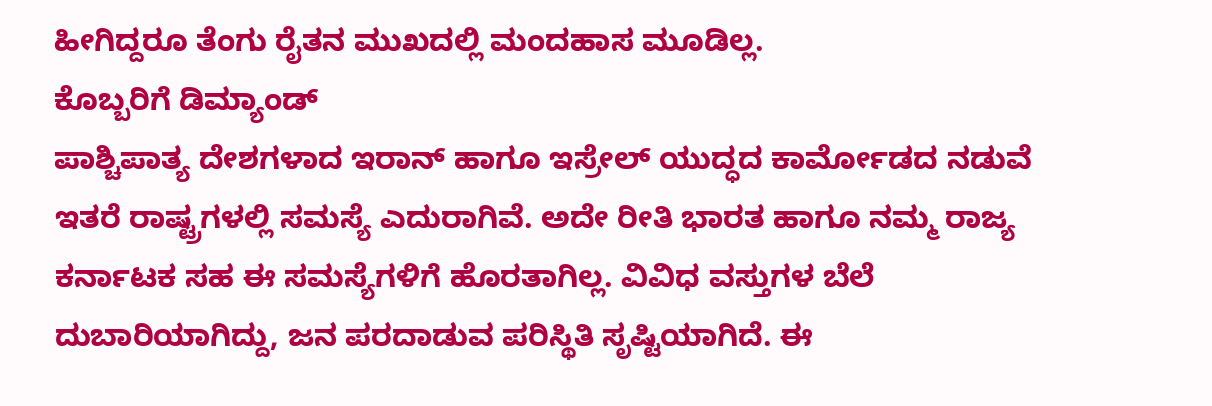ಹೀಗಿದ್ದರೂ ತೆಂಗು ರೈತನ ಮುಖದಲ್ಲಿ ಮಂದಹಾಸ ಮೂಡಿಲ್ಲ.
ಕೊಬ್ಬರಿಗೆ ಡಿಮ್ಯಾಂಡ್
ಪಾಶ್ಚಿಪಾತ್ಯ ದೇಶಗಳಾದ ಇರಾನ್ ಹಾಗೂ ಇಸ್ರೇಲ್ ಯುದ್ಧದ ಕಾರ್ಮೋಡದ ನಡುವೆ ಇತರೆ ರಾಷ್ಟ್ರಗಳಲ್ಲಿ ಸಮಸ್ಯೆ ಎದುರಾಗಿವೆ. ಅದೇ ರೀತಿ ಭಾರತ ಹಾಗೂ ನಮ್ಮ ರಾಜ್ಯ ಕರ್ನಾಟಕ ಸಹ ಈ ಸಮಸ್ಯೆಗಳಿಗೆ ಹೊರತಾಗಿಲ್ಲ. ವಿವಿಧ ವಸ್ತುಗಳ ಬೆಲೆ ದುಬಾರಿಯಾಗಿದ್ದು, ಜನ ಪರದಾಡುವ ಪರಿಸ್ಥಿತಿ ಸೃಷ್ಟಿಯಾಗಿದೆ. ಈ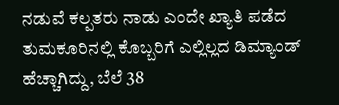ನಡುವೆ ಕಲ್ಪತರು ನಾಡು ಎಂದೇ ಖ್ಯಾತಿ ಪಡೆದ ತುಮಕೂರಿನಲ್ಲಿ ಕೊಬ್ಬರಿಗೆ ಎಲ್ಲಿಲ್ಲದ ಡಿಮ್ಯಾಂಡ್ ಹೆಚ್ಚಾಗಿದ್ದು, ಬೆಲೆ 38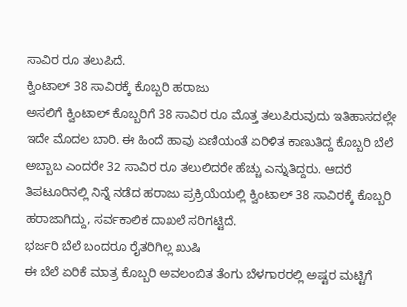ಸಾವಿರ ರೂ ತಲುಪಿದೆ.
ಕ್ವಿಂಟಾಲ್ 38 ಸಾವಿರಕ್ಕೆ ಕೊಬ್ಬರಿ ಹರಾಜು
ಅಸಲಿಗೆ ಕ್ವಿಂಟಾಲ್ ಕೊಬ್ಬರಿಗೆ 38 ಸಾವಿರ ರೂ ಮೊತ್ತ ತಲುಪಿರುವುದು ಇತಿಹಾಸದಲ್ಲೇ ಇದೇ ಮೊದಲ ಬಾರಿ. ಈ ಹಿಂದೆ ಹಾವು ಏಣಿಯಂತೆ ಏರಿಳಿತ ಕಾಣುತಿದ್ದ ಕೊಬ್ಬರಿ ಬೆಲೆ ಅಬ್ಬಾಬ ಎಂದರೇ 32 ಸಾವಿರ ರೂ ತಲುಲಿದರೇ ಹೆಚ್ಚು ಎನ್ನುತಿದ್ದರು. ಆದರೆ ತಿಪಟೂರಿನಲ್ಲಿ ನಿನ್ನೆ ನಡೆದ ಹರಾಜು ಪ್ರಕ್ರಿಯೆಯಲ್ಲಿ ಕ್ವಿಂಟಾಲ್ 38 ಸಾವಿರಕ್ಕೆ ಕೊಬ್ಬರಿ ಹರಾಜಾಗಿದ್ದು, ಸರ್ವಕಾಲಿಕ ದಾಖಲೆ ಸರಿಗಟ್ಟಿದೆ.
ಭರ್ಜರಿ ಬೆಲೆ ಬಂದರೂ ರೈತರಿಗಿಲ್ಲ ಖುಷಿ
ಈ ಬೆಲೆ ಏರಿಕೆ ಮಾತ್ರ ಕೊಬ್ಬರಿ ಅವಲಂಬಿತ ತೆಂಗು ಬೆಳಗಾರರಲ್ಲಿ ಅಷ್ಟರ ಮಟ್ಟಿಗೆ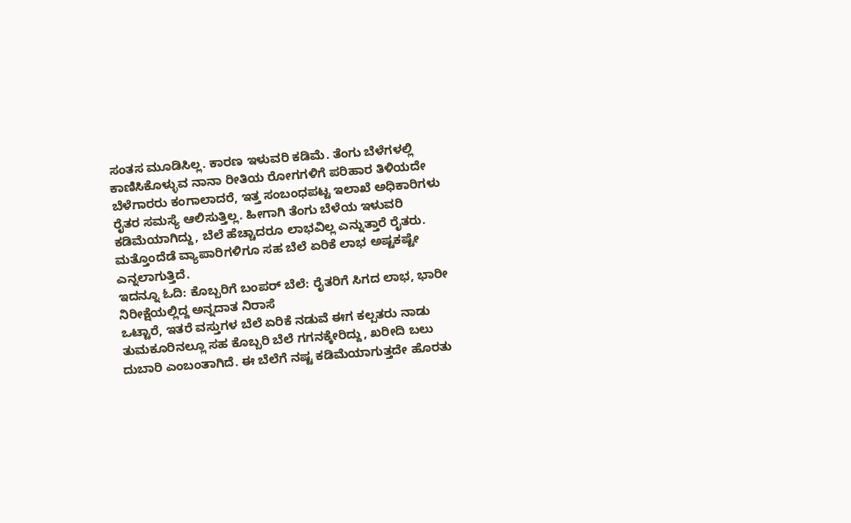ಸಂತಸ ಮೂಡಿಸಿಲ್ಲ. ಕಾರಣ ಇಳುವರಿ ಕಡಿಮೆ. ತೆಂಗು ಬೆಳೆಗಳಲ್ಲಿ ಕಾಣಿಸಿಕೊಳ್ಳುವ ನಾನಾ ರೀತಿಯ ರೋಗಗಳಿಗೆ ಪರಿಹಾರ ತಿಳಿಯದೇ ಬೆಳೆಗಾರರು ಕಂಗಾಲಾದರೆ, ಇತ್ತ ಸಂಬಂಧಪಟ್ಟ ಇಲಾಖೆ ಅಧಿಕಾರಿಗಳು ರೈತರ ಸಮಸ್ಯೆ ಆಲಿಸುತ್ತಿಲ್ಲ. ಹೀಗಾಗಿ ತೆಂಗು ಬೆಳೆಯ ಇಳುವರಿ ಕಡಿಮೆಯಾಗಿದ್ದು, ಬೆಲೆ ಹೆಚ್ಚಾದರೂ ಲಾಭವಿಲ್ಲ ಎನ್ನುತ್ತಾರೆ ರೈತರು. ಮತ್ತೊಂದೆಡೆ ವ್ಯಾಪಾರಿಗಳಿಗೂ ಸಹ ಬೆಲೆ ಏರಿಕೆ ಲಾಭ ಅಷ್ಟಕಷ್ಟೇ ಎನ್ನಲಾಗುತ್ತಿದೆ.
ಇದನ್ನೂ ಓದಿ: ಕೊಬ್ಬರಿಗೆ ಬಂಪರ್ ಬೆಲೆ: ರೈತರಿಗೆ ಸಿಗದ ಲಾಭ, ಭಾರೀ ನಿರೀಕ್ಷೆಯಲ್ಲಿದ್ದ ಅನ್ನದಾತ ನಿರಾಸೆ
ಒಟ್ಟಾರೆ, ಇತರೆ ವಸ್ತುಗಳ ಬೆಲೆ ಏರಿಕೆ ನಡುವೆ ಈಗ ಕಲ್ಪತರು ನಾಡು ತುಮಕೂರಿನಲ್ಲೂ ಸಹ ಕೊಬ್ಬರಿ ಬೆಲೆ ಗಗನಕ್ಕೇರಿದ್ದು, ಖರೀದಿ ಬಲು ದುಬಾರಿ ಎಂಬಂತಾಗಿದೆ. ಈ ಬೆಲೆಗೆ ನಷ್ಟ ಕಡಿಮೆಯಾಗುತ್ತದೇ ಹೊರತು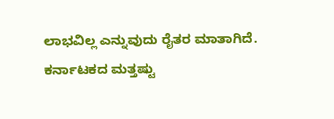ಲಾಭವಿಲ್ಲ ಎನ್ನುವುದು ರೈತರ ಮಾತಾಗಿದೆ.
ಕರ್ನಾಟಕದ ಮತ್ತಷ್ಟು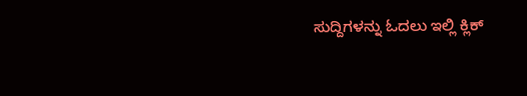ಸುದ್ದಿಗಳನ್ನು ಓದಲು ಇಲ್ಲಿ ಕ್ಲಿಕ್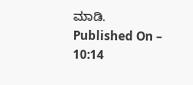ಮಾಡಿ.
Published On – 10:14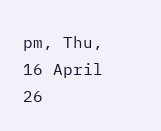pm, Thu, 16 April 26